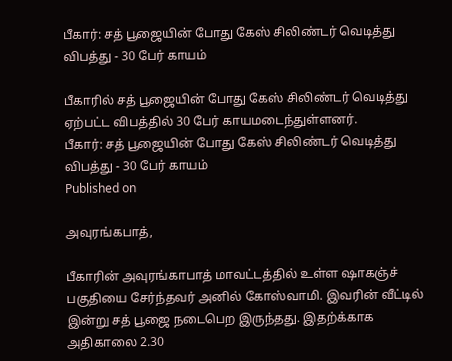பீகார்: சத் பூஜையின் போது கேஸ் சிலிண்டர் வெடித்து விபத்து - 30 பேர் காயம்

பீகாரில் சத் பூஜையின் போது கேஸ் சிலிண்டர் வெடித்து ஏற்பட்ட விபத்தில் 30 பேர் காயமடைந்துள்ளனர்.
பீகார்: சத் பூஜையின் போது கேஸ் சிலிண்டர் வெடித்து விபத்து - 30 பேர் காயம்
Published on

அவுரங்கபாத்,

பீகாரின் அவுரங்காபாத் மாவட்டத்தில் உள்ள ஷாகஞ்ச் பகுதியை சேர்ந்தவர் அனில் கோஸ்வாமி. இவரின் வீட்டில் இன்று சத் பூஜை நடைபெற இருந்தது. இதற்க்காக அதிகாலை 2.30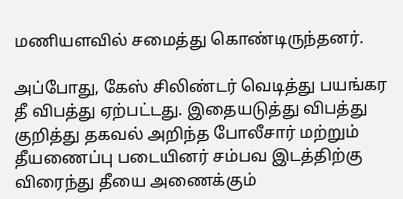மணியளவில் சமைத்து கொண்டிருந்தனர்.

அப்போது, கேஸ் சிலிண்டர் வெடித்து பயங்கர தீ விபத்து ஏற்பட்டது. இதையடுத்து விபத்து குறித்து தகவல் அறிந்த போலீசார் மற்றும் தீயணைப்பு படையினர் சம்பவ இடத்திற்கு விரைந்து தீயை அணைக்கும்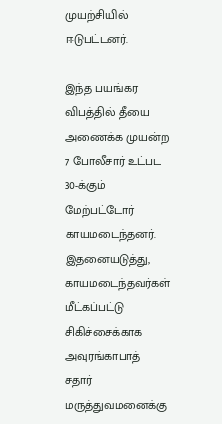முயற்சியில் ஈடுபட்டனர்.

இந்த பயங்கர விபத்தில் தீயை அணைக்க முயன்ற 7 போலீசார் உட்பட 30-க்கும் மேற்பட்டோர் காயமடைந்தனர். இதனையடுத்து, காயமடைந்தவர்கள் மீட்கப்பட்டு சிகிச்சைக்காக அவுரங்காபாத் சதார் மருத்துவமனைக்கு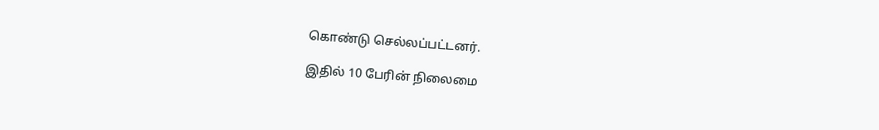கொண்டு செல்லப்பட்டனர்.

இதில் 10 பேரின் நிலைமை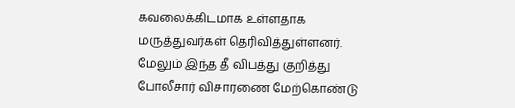கவலைக்கிடமாக உள்ளதாக மருத்துவர்கள் தெரிவித்துள்ளனர். மேலும் இந்த தீ விபத்து குறித்து போலீசார் விசாரணை மேற்கொண்டு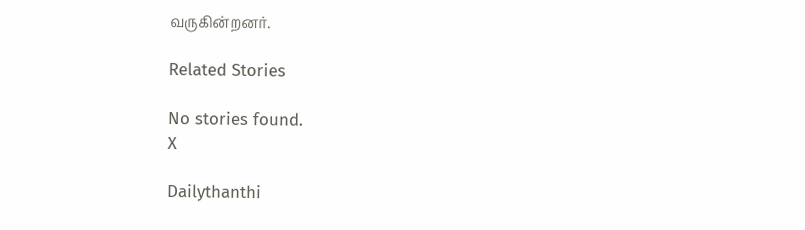வருகின்றனர்.

Related Stories

No stories found.
X

Dailythanthi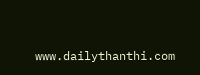www.dailythanthi.com